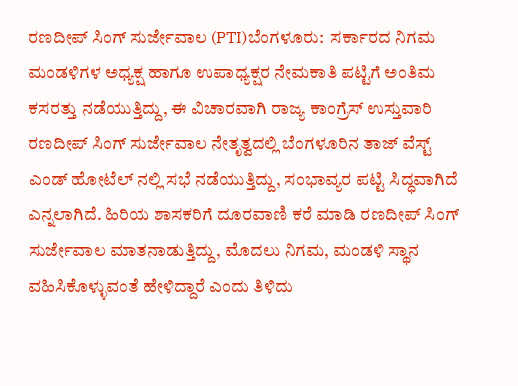ರಣದೀಪ್ ಸಿಂಗ್ ಸುರ್ಜೇವಾಲ (PTI)ಬೆಂಗಳೂರು:  ಸರ್ಕಾರದ ನಿಗಮ ಮಂಡಳಿಗಳ ಅಧ್ಯಕ್ಷ ಹಾಗೂ ಉಪಾಧ್ಯಕ್ಷರ ನೇಮಕಾತಿ ಪಟ್ಟಿಗೆ ಅಂತಿಮ ಕಸರತ್ತು ನಡೆಯುತ್ತಿದ್ದು, ಈ ವಿಚಾರವಾಗಿ ರಾಜ್ಯ ಕಾಂಗ್ರೆಸ್ ಉಸ್ತುವಾರಿ ರಣದೀಪ್ ಸಿಂಗ್ ಸುರ್ಜೇವಾಲ ನೇತೃತ್ವದಲ್ಲಿ ಬೆಂಗಳೂರಿನ ತಾಜ್ ವೆಸ್ಟ್ ಎಂಡ್ ಹೋಟೆಲ್ ನಲ್ಲಿ ಸಭೆ ನಡೆಯುತ್ತಿದ್ದು, ಸಂಭಾವ್ಯರ ಪಟ್ಟಿ ಸಿದ್ಧವಾಗಿದೆ ಎನ್ನಲಾಗಿದೆ. ಹಿರಿಯ ಶಾಸಕರಿಗೆ ದೂರವಾಣಿ ಕರೆ ಮಾಡಿ ರಣದೀಪ್ ಸಿಂಗ್ ಸುರ್ಜೇವಾಲ ಮಾತನಾಡುತ್ತಿದ್ದು, ಮೊದಲು ನಿಗಮ, ಮಂಡಳಿ ಸ್ಥಾನ ವಹಿಸಿಕೊಳ್ಳುವಂತೆ ಹೇಳಿದ್ದಾರೆ ಎಂದು ತಿಳಿದು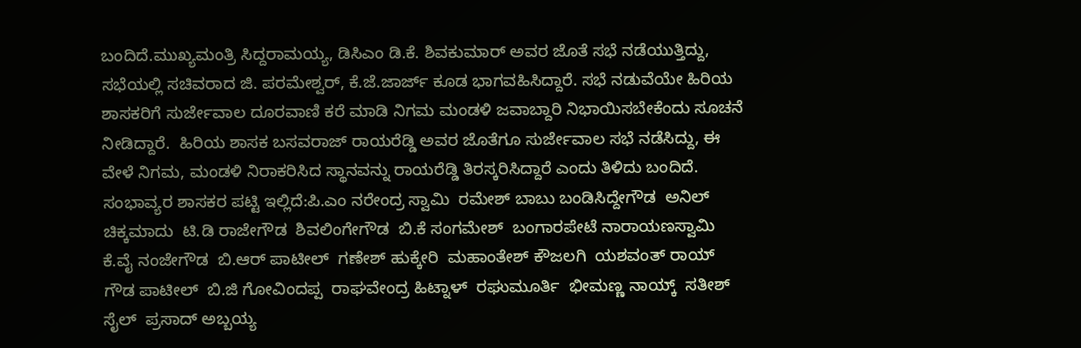ಬಂದಿದೆ.ಮುಖ್ಯಮಂತ್ರಿ ಸಿದ್ದರಾಮಯ್ಯ, ಡಿಸಿಎಂ ಡಿ.ಕೆ. ಶಿವಕುಮಾರ್ ಅವರ ಜೊತೆ ಸಭೆ ನಡೆಯುತ್ತಿದ್ದು, ಸಭೆಯಲ್ಲಿ ಸಚಿವರಾದ ಜಿ. ಪರಮೇಶ್ವರ್, ಕೆ.ಜೆ.ಜಾರ್ಜ್ ಕೂಡ ಭಾಗವಹಿಸಿದ್ದಾರೆ. ಸಭೆ ನಡುವೆಯೇ ಹಿರಿಯ ಶಾಸಕರಿಗೆ ಸುರ್ಜೇವಾಲ ದೂರವಾಣಿ ಕರೆ ಮಾಡಿ ನಿಗಮ ಮಂಡಳಿ ಜವಾಬ್ದಾರಿ ನಿಭಾಯಿಸಬೇಕೆಂದು ಸೂಚನೆ ನೀಡಿದ್ದಾರೆ.  ಹಿರಿಯ ಶಾಸಕ ಬಸವರಾಜ್ ರಾಯರೆಡ್ಡಿ ಅವರ ಜೊತೆಗೂ ಸುರ್ಜೇವಾಲ ಸಭೆ ನಡೆಸಿದ್ದು, ಈ ವೇಳೆ ನಿಗಮ, ಮಂಡಳಿ ನಿರಾಕರಿಸಿದ ಸ್ಥಾನವನ್ನು ರಾಯರೆಡ್ಡಿ ತಿರಸ್ಕರಿಸಿದ್ದಾರೆ ಎಂದು ತಿಳಿದು ಬಂದಿದೆ.    ಸಂಭಾವ್ಯರ ಶಾಸಕರ ಪಟ್ಟಿ ಇಲ್ಲಿದೆ:ಪಿ.ಎಂ ನರೇಂದ್ರ ಸ್ವಾಮಿ  ರಮೇಶ್ ಬಾಬು ಬಂಡಿಸಿದ್ದೇಗೌಡ  ಅನಿಲ್ ಚಿಕ್ಕಮಾದು  ಟಿ.ಡಿ ರಾಜೇಗೌಡ  ಶಿವಲಿಂಗೇಗೌಡ  ಬಿ.ಕೆ ಸಂಗಮೇಶ್  ಬಂಗಾರಪೇಟೆ ನಾರಾಯಣಸ್ವಾಮಿ  ಕೆ.ವೈ ನಂಜೇಗೌಡ  ಬಿ.ಆರ್ ಪಾಟೀಲ್  ಗಣೇಶ್ ಹುಕ್ಕೇರಿ  ಮಹಾಂತೇಶ್ ಕೌಜಲಗಿ  ಯಶವಂತ್ ರಾಯ್ ಗೌಡ ಪಾಟೀಲ್  ಬಿ.ಜಿ ಗೋವಿಂದಪ್ಪ  ರಾಘವೇಂದ್ರ ಹಿಟ್ನಾಳ್  ರಘುಮೂರ್ತಿ  ಭೀಮಣ್ಣ ನಾಯ್ಕ್  ಸತೀಶ್ ಸೈಲ್  ಪ್ರಸಾದ್ ಅಬ್ಬಯ್ಯ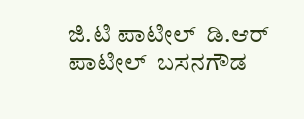ಜಿ.ಟಿ ಪಾಟೀಲ್  ಡಿ.ಆರ್ ಪಾಟೀಲ್  ಬಸನಗೌಡ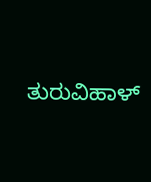ತುರುವಿಹಾಳ್